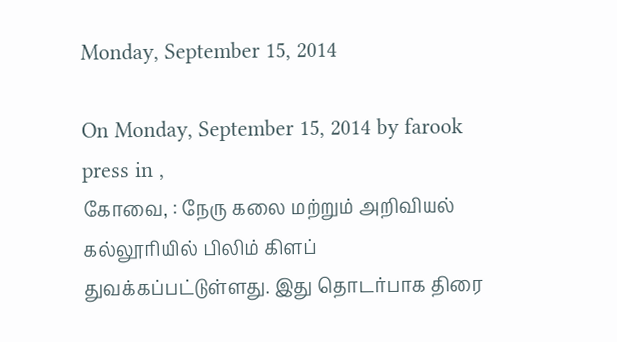Monday, September 15, 2014

On Monday, September 15, 2014 by farook press in ,
கோவை, : நேரு கலை மற்றும் அறிவியல் கல்லூரியில் பிலிம் கிளப் துவக்கப்பட்டுள்ளது. இது தொடர்பாக திரை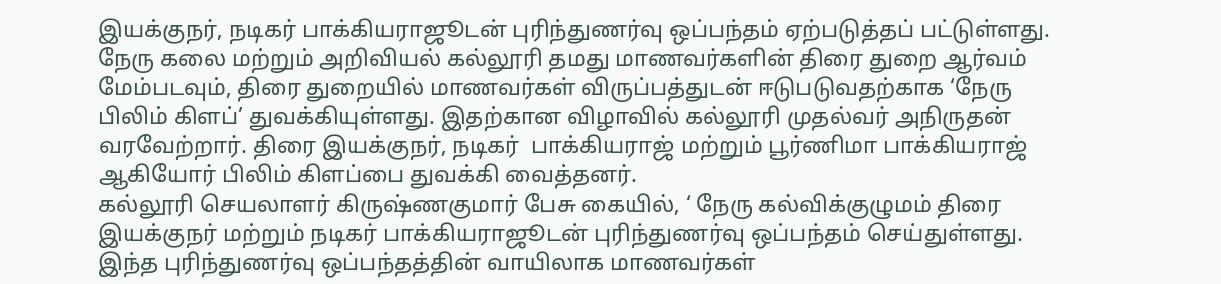இயக்குநர், நடிகர் பாக்கியராஜூடன் புரிந்துணர்வு ஒப்பந்தம் ஏற்படுத்தப் பட்டுள்ளது.
நேரு கலை மற்றும் அறிவியல் கல்லூரி தமது மாணவர்களின் திரை துறை ஆர்வம் மேம்படவும், திரை துறையில் மாணவர்கள் விருப்பத்துடன் ஈடுபடுவதற்காக ‘நேரு பிலிம் கிளப்’ துவக்கியுள்ளது. இதற்கான விழாவில் கல்லூரி முதல்வர் அநிருதன் வரவேற்றார். திரை இயக்குநர், நடிகர்  பாக்கியராஜ் மற்றும் பூர்ணிமா பாக்கியராஜ் ஆகியோர் பிலிம் கிளப்பை துவக்கி வைத்தனர்.
கல்லூரி செயலாளர் கிருஷ்ணகுமார் பேசு கையில், ‘ நேரு கல்விக்குழுமம் திரை இயக்குநர் மற்றும் நடிகர் பாக்கியராஜூடன் புரிந்துணர்வு ஒப்பந்தம் செய்துள்ளது. இந்த புரிந்துணர்வு ஒப்பந்தத்தின் வாயிலாக மாணவர்கள்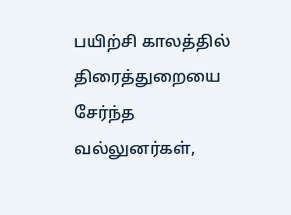பயிற்சி காலத்தில் திரைத்துறையை சேர்ந்த வல்லுனர்கள்,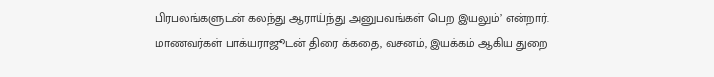பிரபலங்களுடன் கலந்து ஆராய்ந்து அனுபவங்கள் பெற இயலும்’ என்றார். மாணவர்கள் பாக்யராஜூடன் திரை க்கதை, வசனம், இயக்கம் ஆகிய துறை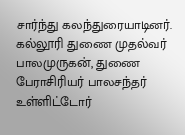சார்ந்து கலந்துரையாடினர்.
கல்லூரி துணை முதல்வர் பாலமுருகன், துணை பேராசிரியர் பாலசந்தர் உள்ளிட்டோர்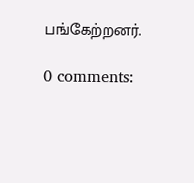பங்கேற்றனர்.

0 comments: